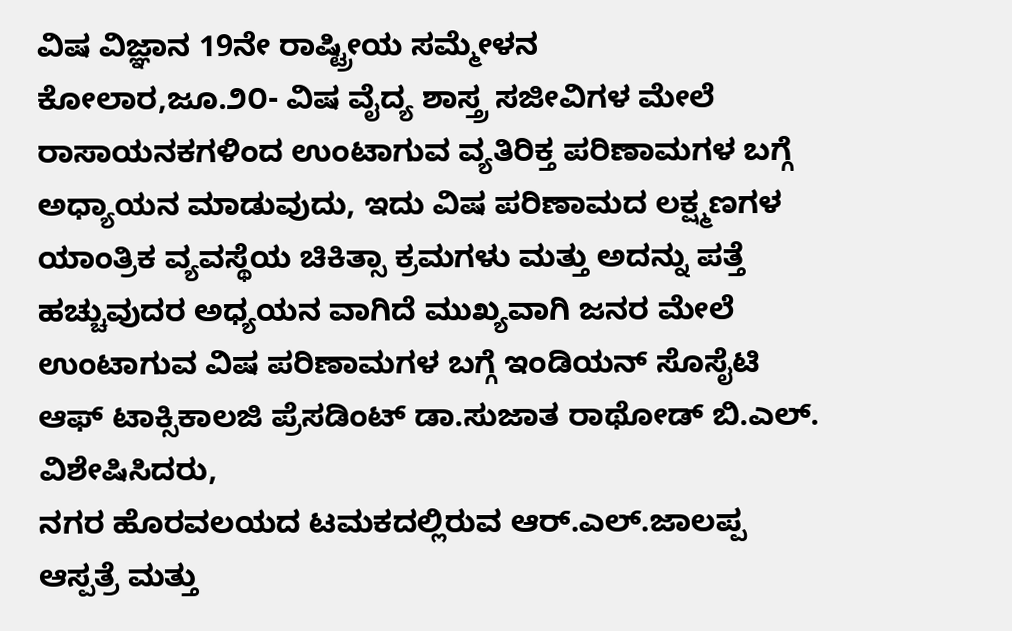ವಿಷ ವಿಜ್ಞಾನ 19ನೇ ರಾಷ್ಟ್ರೀಯ ಸಮ್ಮೇಳನ
ಕೋಲಾರ,ಜೂ.೨೦- ವಿಷ ವೈದ್ಯ ಶಾಸ್ತ್ರ ಸಜೀವಿಗಳ ಮೇಲೆ ರಾಸಾಯನಕಗಳಿಂದ ಉಂಟಾಗುವ ವ್ಯತಿರಿಕ್ತ ಪರಿಣಾಮಗಳ ಬಗ್ಗೆ ಅಧ್ಯಾಯನ ಮಾಡುವುದು, ಇದು ವಿಷ ಪರಿಣಾಮದ ಲಕ್ಷ್ಮಣಗಳ ಯಾಂತ್ರಿಕ ವ್ಯವಸ್ಥೆಯ ಚಿಕಿತ್ಸಾ ಕ್ರಮಗಳು ಮತ್ತು ಅದನ್ನು ಪತ್ತೆ ಹಚ್ಚುವುದರ ಅಧ್ಯಯನ ವಾಗಿದೆ ಮುಖ್ಯವಾಗಿ ಜನರ ಮೇಲೆ ಉಂಟಾಗುವ ವಿಷ ಪರಿಣಾಮಗಳ ಬಗ್ಗೆ ಇಂಡಿಯನ್ ಸೊಸೈಟಿ ಆಫ್ ಟಾಕ್ಸಿಕಾಲಜಿ ಪ್ರೆಸಡಿಂಟ್ ಡಾ.ಸುಜಾತ ರಾಥೋಡ್ ಬಿ.ಎಲ್. ವಿಶೇಷಿಸಿದರು,
ನಗರ ಹೊರವಲಯದ ಟಮಕದಲ್ಲಿರುವ ಆರ್.ಎಲ್.ಜಾಲಪ್ಪ ಆಸ್ಪತ್ರೆ ಮತ್ತು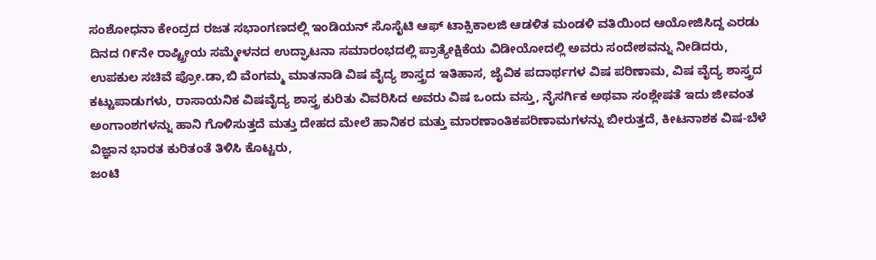ಸಂಶೋಧನಾ ಕೇಂದ್ರದ ರಜತ ಸಭಾಂಗಣದಲ್ಲಿ ಇಂಡಿಯನ್ ಸೊಸೈಟಿ ಆಫ್ ಟಾಕ್ಸಿಕಾಲಜಿ ಆಡಳಿತ ಮಂಡಳಿ ವತಿಯಿಂದ ಆಯೋಜಿಸಿದ್ದ ಎರಡು ದಿನದ ೧೯ನೇ ರಾಷ್ಟ್ರೀಯ ಸಮ್ಮೇಳನದ ಉದ್ಘಾಟನಾ ಸಮಾರಂಭದಲ್ಲಿ ಪ್ರಾತ್ಯೇಕ್ಷಿಕೆಯ ವಿಡೀಯೋದಲ್ಲಿ ಅವರು ಸಂದೇಶವನ್ನು ನೀಡಿದರು,
ಉಪಕುಲ ಸಚಿವೆ ಪ್ರೋ.ಡಾ,ಬಿ ವೆಂಗಮ್ಮ ಮಾತನಾಡಿ ವಿಷ ವೈದ್ಯ ಶಾಸ್ತ್ರದ ಇತಿಹಾಸ, ಜೈವಿಕ ಪದಾರ್ಥಗಳ ವಿಷ ಪರಿಣಾಮ, ವಿಷ ವೈದ್ಯ ಶಾಸ್ತ್ರದ ಕಟ್ಟುಪಾಡುಗಳು, ರಾಸಾಯನಿಕ ವಿಷವೈದ್ಯ ಶಾಸ್ತ್ರ ಕುರಿತು ವಿವರಿಸಿದ ಅವರು ವಿಷ ಒಂದು ವಸ್ತು, ನೈಸರ್ಗಿಕ ಅಥವಾ ಸಂಶ್ಲೇಷತೆ ಇದು ಜೀವಂತ ಅಂಗಾಂಶಗಳನ್ನು ಹಾನಿ ಗೊಳಿಸುತ್ತದೆ ಮತ್ತು ದೇಹದ ಮೇಲೆ ಹಾನಿಕರ ಮತ್ತು ಮಾರಣಾಂತಿಕಪರಿಣಾಮಗಳನ್ನು ಬೀರುತ್ತದೆ, ಕೀಟನಾಶಕ ವಿಷ-ಬೆಳೆ ವಿಜ್ಞಾನ ಭಾರತ ಕುರಿತಂತೆ ತಿಳಿಸಿ ಕೊಟ್ಟರು,
ಜಂಟಿ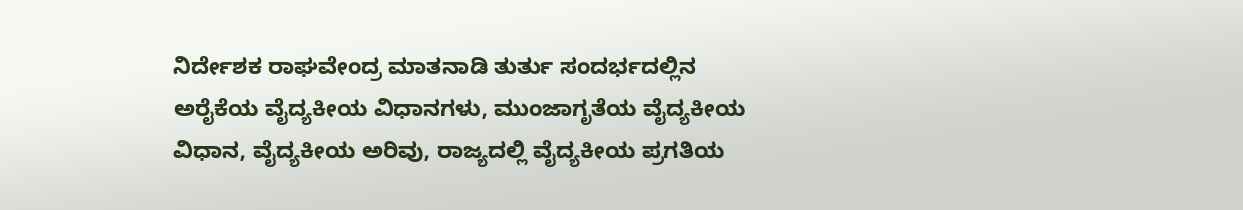ನಿರ್ದೇಶಕ ರಾಘವೇಂದ್ರ ಮಾತನಾಡಿ ತುರ್ತು ಸಂದರ್ಭದಲ್ಲಿನ ಅರೈಕೆಯ ವೈದ್ಯಕೀಯ ವಿಧಾನಗಳು, ಮುಂಜಾಗೃತೆಯ ವೈದ್ಯಕೀಯ ವಿಧಾನ, ವೈದ್ಯಕೀಯ ಅರಿವು, ರಾಜ್ಯದಲ್ಲಿ ವೈದ್ಯಕೀಯ ಪ್ರಗತಿಯ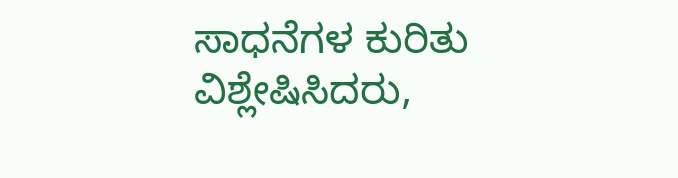ಸಾಧನೆಗಳ ಕುರಿತು ವಿಶ್ಲೇಷಿಸಿದರು,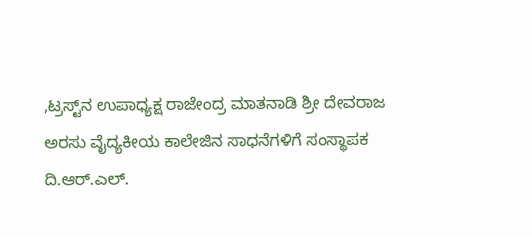,ಟ್ರಸ್ಟ್‌ನ ಉಪಾಧ್ಯಕ್ಷ ರಾಜೇಂದ್ರ ಮಾತನಾಡಿ ಶ್ರೀ ದೇವರಾಜ ಅರಸು ವೈದ್ಯಕೀಯ ಕಾಲೇಜಿನ ಸಾಧನೆಗಳಿಗೆ ಸಂಸ್ಥಾಪಕ ದಿ.ಆರ್.ಎಲ್.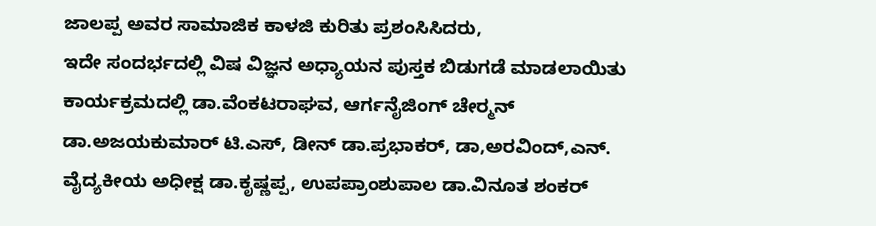ಜಾಲಪ್ಪ ಅವರ ಸಾಮಾಜಿಕ ಕಾಳಜಿ ಕುರಿತು ಪ್ರಶಂಸಿಸಿದರು,
ಇದೇ ಸಂದರ್ಭದಲ್ಲಿ ವಿಷ ವಿಜ್ಞನ ಅಧ್ಯಾಯನ ಪುಸ್ತಕ ಬಿಡುಗಡೆ ಮಾಡಲಾಯಿತು
ಕಾರ್ಯಕ್ರಮದಲ್ಲಿ ಡಾ.ವೆಂಕಟರಾಘವ, ಆರ್ಗನೈಜಿಂಗ್ ಚೇರ್‍ಮನ್ ಡಾ.ಅಜಯಕುಮಾರ್ ಟಿ.ಎಸ್, ಡೀನ್ ಡಾ.ಪ್ರಭಾಕರ್, ಡಾ,ಅರವಿಂದ್,ಎನ್. ವೈದ್ಯಕೀಯ ಅಧೀಕ್ಷ ಡಾ.ಕೃಷ್ಣಪ್ಪ, ಉಪಪ್ರಾಂಶುಪಾಲ ಡಾ.ವಿನೂತ ಶಂಕರ್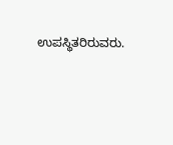ಉಪಸ್ಥಿತರಿರುವರು.